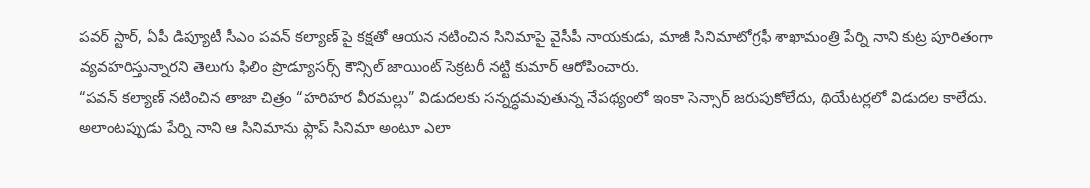పవర్ స్టార్, ఏపీ డిప్యూటీ సీఎం పవన్ కల్యాణ్ పై కక్షతో ఆయన నటించిన సినిమాపై వైసీపీ నాయకుడు, మాజీ సినిమాటోగ్రఫీ శాఖామంత్రి పేర్ని నాని కుట్ర పూరితంగా వ్యవహరిస్తున్నారని తెలుగు ఫిలిం ప్రొడ్యూసర్స్ కౌన్సిల్ జాయింట్ సెక్రటరీ నట్టి కుమార్ ఆరోపించారు.
“పవన్ కల్యాణ్ నటించిన తాజా చిత్రం “హరిహర వీరమల్లు” విడుదలకు సన్నద్ధమవుతున్న నేపథ్యంలో ఇంకా సెన్సార్ జరుపుకోలేదు, థియేటర్లలో విడుదల కాలేదు. అలాంటప్పుడు పేర్ని నాని ఆ సినిమాను ఫ్లాప్ సినిమా అంటూ ఎలా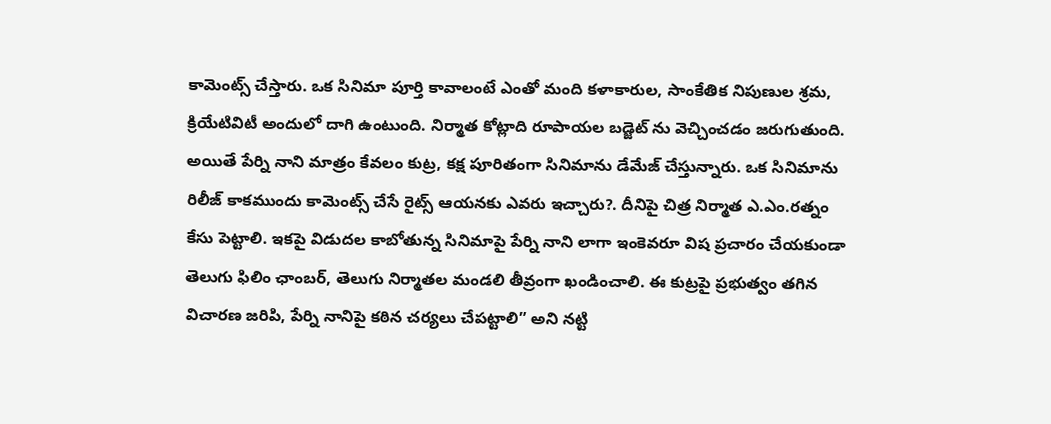కామెంట్స్ చేస్తారు. ఒక సినిమా పూర్తి కావాలంటే ఎంతో మంది కళాకారుల, సాంకేతిక నిపుణుల శ్రమ, క్రియేటివిటీ అందులో దాగి ఉంటుంది. నిర్మాత కోట్లాది రూపాయల బడ్జెట్ ను వెచ్చించడం జరుగుతుంది. అయితే పేర్ని నాని మాత్రం కేవలం కుట్ర, కక్ష పూరితంగా సినిమాను డేమేజ్ చేస్తున్నారు. ఒక సినిమాను రిలీజ్ కాకముందు కామెంట్స్ చేసే రైట్స్ ఆయనకు ఎవరు ఇచ్చారు?. దీనిపై చిత్ర నిర్మాత ఎ.ఎం.రత్నం కేసు పెట్టాలి. ఇకపై విడుదల కాబోతున్న సినిమాపై పేర్ని నాని లాగా ఇంకెవరూ విష ప్రచారం చేయకుండా తెలుగు ఫిలిం ఛాంబర్, తెలుగు నిర్మాతల మండలి తీవ్రంగా ఖండించాలి. ఈ కుట్రపై ప్రభుత్వం తగిన విచారణ జరిపి, పేర్ని నానిపై కఠిన చర్యలు చేపట్టాలి” అని నట్టి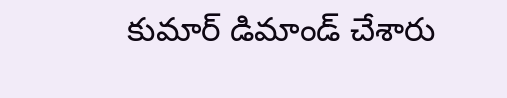కుమార్ డిమాండ్ చేశారు